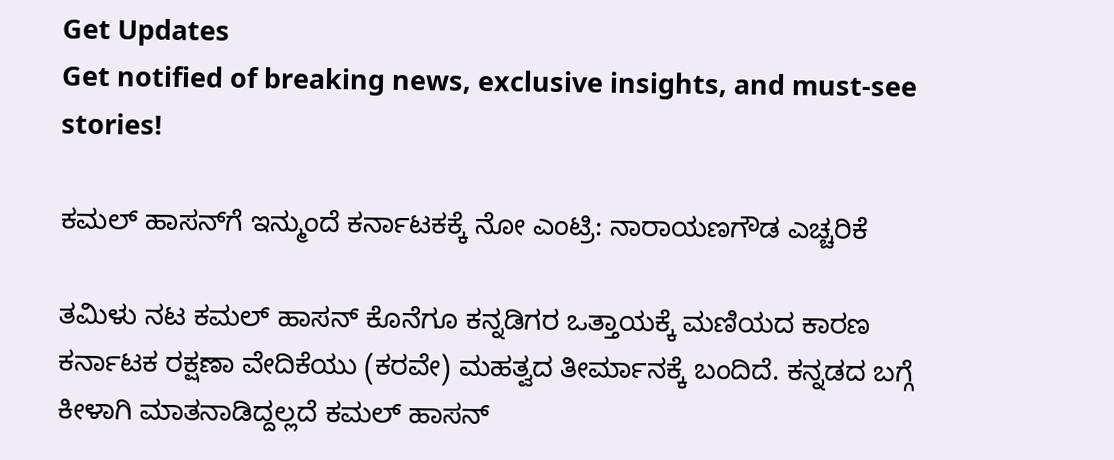Get Updates
Get notified of breaking news, exclusive insights, and must-see stories!

ಕಮಲ್ ಹಾಸನ್‌ಗೆ ಇನ್ಮುಂದೆ ಕರ್ನಾಟಕಕ್ಕೆ ನೋ ಎಂಟ್ರಿ: ನಾರಾಯಣಗೌಡ ಎಚ್ಚರಿಕೆ

ತಮಿಳು ನಟ ಕಮಲ್‌ ಹಾಸನ್‌ ಕೊನೆಗೂ ಕನ್ನಡಿಗರ ಒತ್ತಾಯಕ್ಕೆ ಮಣಿಯದ ಕಾರಣ ಕರ್ನಾಟಕ ರಕ್ಷಣಾ ವೇದಿಕೆಯು (ಕರವೇ) ಮಹತ್ವದ ತೀರ್ಮಾನಕ್ಕೆ ಬಂದಿದೆ. ಕನ್ನಡದ ಬಗ್ಗೆ ಕೀಳಾಗಿ ಮಾತನಾಡಿದ್ದಲ್ಲದೆ ಕಮಲ್‌ ಹಾಸನ್‌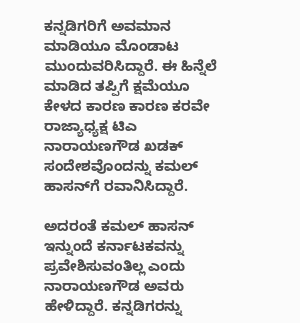ಕನ್ನಡಿಗರಿಗೆ ಅವಮಾನ ಮಾಡಿಯೂ ಮೊಂಡಾಟ ಮುಂದುವರಿಸಿದ್ದಾರೆ. ಈ ಹಿನ್ನೆಲೆ ಮಾಡಿದ ತಪ್ಪಿಗೆ ಕ್ಷಮೆಯೂ ಕೇಳದ ಕಾರಣ ಕಾರಣ ಕರವೇ ರಾಜ್ಯಾಧ್ಯಕ್ಷ ಟಿಎ ನಾರಾಯಣಗೌಡ ಖಡಕ್‌ ಸಂದೇಶವೊಂದನ್ನು ಕಮಲ್‌ ಹಾಸನ್‌ಗೆ ರವಾನಿಸಿದ್ದಾರೆ.

ಅದರಂತೆ ಕಮಲ್‌ ಹಾಸನ್‌ ಇನ್ನುಂದೆ ಕರ್ನಾಟಕವನ್ನು ಪ್ರವೇಶಿಸುವಂತಿಲ್ಲ ಎಂದು ನಾರಾಯಣಗೌಡ ಅವರು ಹೇಳಿದ್ದಾರೆ. ಕನ್ನಡಿಗರನ್ನು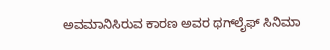ಅವಮಾನಿಸಿರುವ ಕಾರಣ ಅವರ ಥಗ್‌ಲೈಫ್‌ ಸಿನಿಮಾ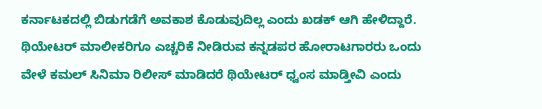ಕರ್ನಾಟಕದಲ್ಲಿ ಬಿಡುಗಡೆಗೆ ಅವಕಾಶ ಕೊಡುವುದಿಲ್ಲ ಎಂದು ಖಡಕ್‌ ಆಗಿ ಹೇಳಿದ್ದಾರೆ. ಥಿಯೇಟರ್‌ ಮಾಲೀಕರಿಗೂ ಎಚ್ಚರಿಕೆ ನೀಡಿರುವ ಕನ್ನಡಪರ ಹೋರಾಟಗಾರರು ಒಂದು ವೇಳೆ ಕಮಲ್‌ ಸಿನಿಮಾ ರಿಲೀಸ್‌ ಮಾಡಿದರೆ ಥಿಯೇಟರ್‌ ಧ್ವಂಸ ಮಾಡ್ತೀವಿ ಎಂದು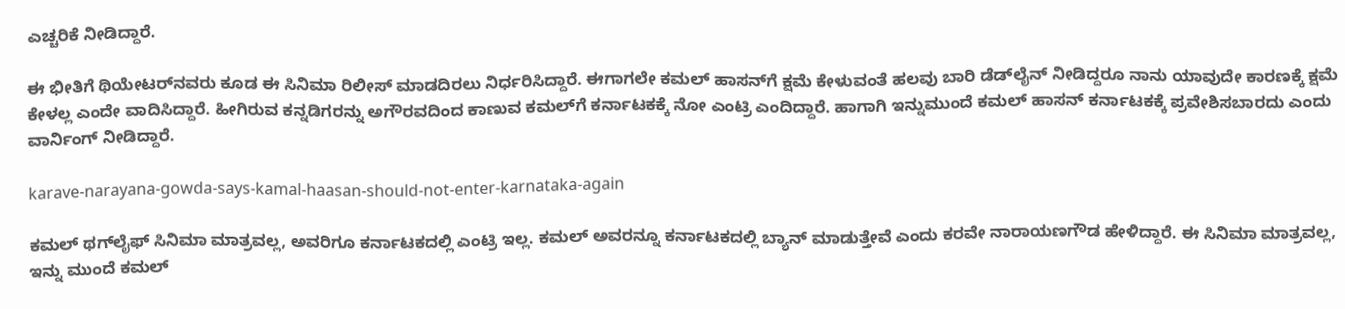ಎಚ್ಚರಿಕೆ ನೀಡಿದ್ದಾರೆ.

ಈ ಭೀತಿಗೆ ಥಿಯೇಟರ್‌ನವರು ಕೂಡ ಈ ಸಿನಿಮಾ ರಿಲೀಸ್‌ ಮಾಡದಿರಲು ನಿರ್ಧರಿಸಿದ್ದಾರೆ. ಈಗಾಗಲೇ ಕಮಲ್‌ ಹಾಸನ್‌ಗೆ ಕ್ಷಮೆ ಕೇಳುವಂತೆ ಹಲವು ಬಾರಿ ಡೆಡ್‌ಲೈನ್‌ ನೀಡಿದ್ದರೂ ನಾನು ಯಾವುದೇ ಕಾರಣಕ್ಕೆ ಕ್ಷಮೆ ಕೇಳಲ್ಲ ಎಂದೇ ವಾದಿಸಿದ್ದಾರೆ. ಹೀಗಿರುವ ಕನ್ನಡಿಗರನ್ನು ಅಗೌರವದಿಂದ ಕಾಣುವ ಕಮಲ್‌ಗೆ ಕರ್ನಾಟಕಕ್ಕೆ ನೋ ಎಂಟ್ರಿ ಎಂದಿದ್ದಾರೆ. ಹಾಗಾಗಿ ಇನ್ನುಮುಂದೆ ಕಮಲ್‌ ಹಾಸನ್‌ ಕರ್ನಾಟಕಕ್ಕೆ ಪ್ರವೇಶಿಸಬಾರದು ಎಂದು ವಾರ್ನಿಂಗ್‌ ನೀಡಿದ್ದಾರೆ.

karave-narayana-gowda-says-kamal-haasan-should-not-enter-karnataka-again

ಕಮಲ್‌ ಥಗ್‌ಲೈಫ್‌ ಸಿನಿಮಾ ಮಾತ್ರವಲ್ಲ, ಅವರಿಗೂ ಕರ್ನಾಟಕದಲ್ಲಿ ಎಂಟ್ರಿ ಇಲ್ಲ. ಕಮಲ್‌ ಅವರನ್ನೂ ಕರ್ನಾಟಕದಲ್ಲಿ ಬ್ಯಾನ್‌ ಮಾಡುತ್ತೇವೆ ಎಂದು ಕರವೇ ನಾರಾಯಣಗೌಡ ಹೇಳಿದ್ದಾರೆ. ಈ ಸಿನಿಮಾ ಮಾತ್ರವಲ್ಲ, ಇನ್ನು ಮುಂದೆ ಕಮಲ್‌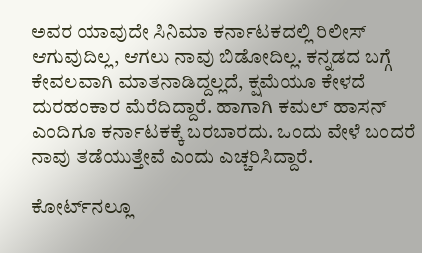ಅವರ ಯಾವುದೇ ಸಿನಿಮಾ ಕರ್ನಾಟಕದಲ್ಲಿ ರಿಲೀಸ್‌ ಆಗುವುದಿಲ್ಲ, ಆಗಲು ನಾವು ಬಿಡೋದಿಲ್ಲ. ಕನ್ನಡದ ಬಗ್ಗೆ ಕೇವಲವಾಗಿ ಮಾತನಾಡಿದ್ದಲ್ಲದೆ, ಕ್ಷಮೆಯೂ ಕೇಳದೆ ದುರಹಂಕಾರ ಮೆರೆದಿದ್ದಾರೆ. ಹಾಗಾಗಿ ಕಮಲ್ ಹಾಸನ್ ಎಂದಿಗೂ ಕರ್ನಾಟಕಕ್ಕೆ ಬರಬಾರದು. ಒಂದು ವೇಳೆ ಬಂದರೆ ನಾವು ತಡೆಯುತ್ತೇವೆ ಎಂದು ಎಚ್ಚರಿಸಿದ್ದಾರೆ.

ಕೋರ್ಟ್‌ನಲ್ಲೂ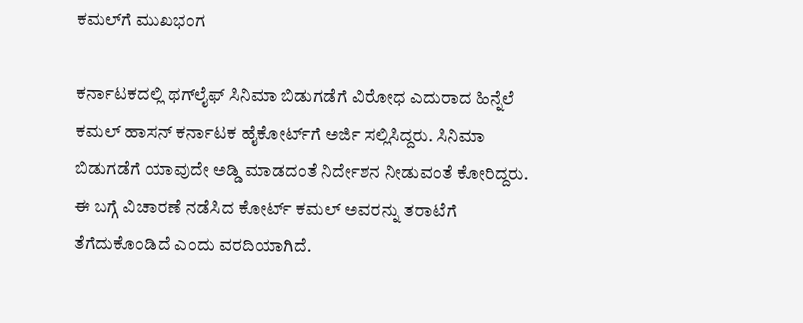ಕಮಲ್‌ಗೆ ಮುಖಭಂಗ

ಕರ್ನಾಟಕದಲ್ಲಿ ಥಗ್‌ಲೈಫ್‌ ಸಿನಿಮಾ ಬಿಡುಗಡೆಗೆ ವಿರೋಧ ಎದುರಾದ ಹಿನ್ನೆಲೆ ಕಮಲ್‌ ಹಾಸನ್‌ ಕರ್ನಾಟಕ ಹೈಕೋರ್ಟ್‌ಗೆ ಅರ್ಜಿ ಸಲ್ಲಿಸಿದ್ದರು. ಸಿನಿಮಾ ಬಿಡುಗಡೆಗೆ ಯಾವುದೇ ಅಡ್ಡಿ ಮಾಡದಂತೆ ನಿರ್ದೇಶನ ನೀಡುವಂತೆ ಕೋರಿದ್ದರು. ಈ ಬಗ್ಗೆ ವಿಚಾರಣೆ ನಡೆಸಿದ ಕೋರ್ಟ್‌ ಕಮಲ್‌ ಅವರನ್ನು ತರಾಟೆಗೆ ತೆಗೆದುಕೊಂಡಿದೆ ಎಂದು ವರದಿಯಾಗಿದೆ.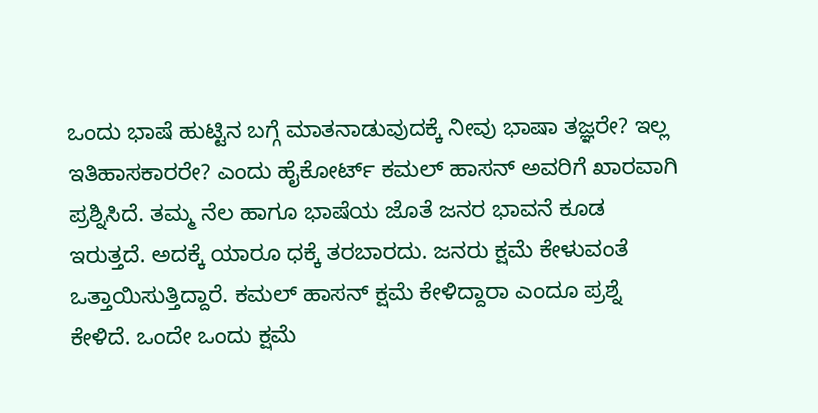ಒಂದು ಭಾಷೆ ಹುಟ್ಟಿನ ಬಗ್ಗೆ ಮಾತನಾಡುವುದಕ್ಕೆ ನೀವು ಭಾಷಾ ತಜ್ಞರೇ? ಇಲ್ಲ ಇತಿಹಾಸಕಾರರೇ? ಎಂದು ಹೈಕೋರ್ಟ್‌ ಕಮಲ್‌ ಹಾಸನ್‌ ಅವರಿಗೆ ಖಾರವಾಗಿ ಪ್ರಶ್ನಿಸಿದೆ. ತಮ್ಮ ನೆಲ ಹಾಗೂ ಭಾಷೆಯ ಜೊತೆ ಜನರ ಭಾವನೆ ಕೂಡ ಇರುತ್ತದೆ. ಅದಕ್ಕೆ ಯಾರೂ ಧಕ್ಕೆ ತರಬಾರದು. ಜನರು ಕ್ಷಮೆ ಕೇಳುವಂತೆ ಒತ್ತಾಯಿಸುತ್ತಿದ್ದಾರೆ. ಕಮಲ್‌ ಹಾಸನ್‌ ಕ್ಷಮೆ ಕೇಳಿದ್ದಾರಾ ಎಂದೂ ಪ್ರಶ್ನೆ ಕೇಳಿದೆ. ಒಂದೇ ಒಂದು ಕ್ಷಮೆ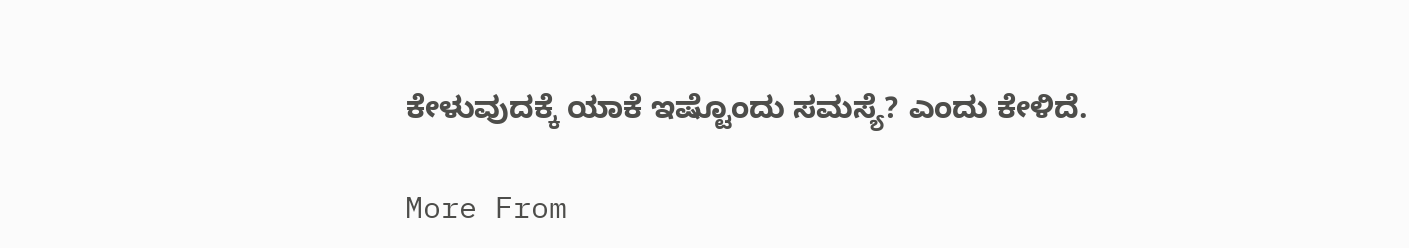ಕೇಳುವುದಕ್ಕೆ ಯಾಕೆ ಇಷ್ಟೊಂದು ಸಮಸ್ಯೆ? ಎಂದು ಕೇಳಿದೆ.

More From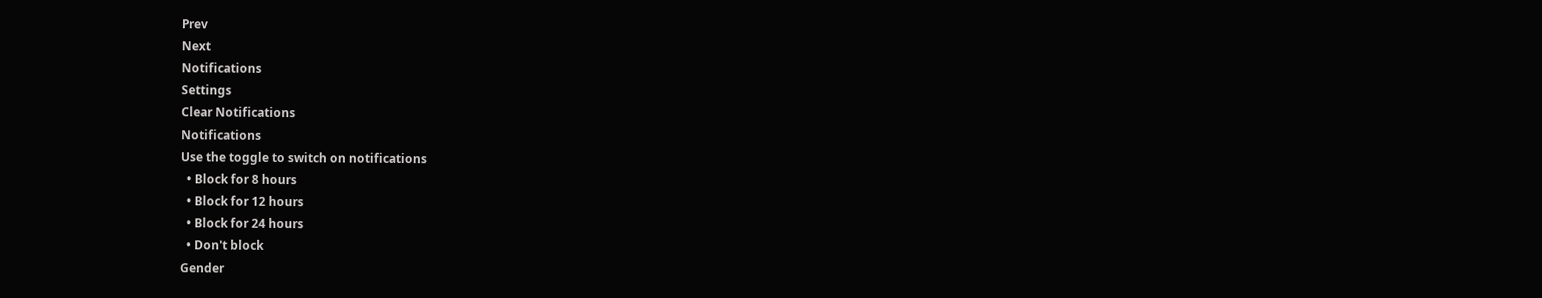Prev
Next
Notifications
Settings
Clear Notifications
Notifications
Use the toggle to switch on notifications
  • Block for 8 hours
  • Block for 12 hours
  • Block for 24 hours
  • Don't block
Gender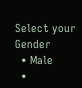Select your Gender
  • Male
  •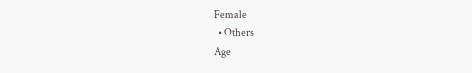Female
  • Others
Age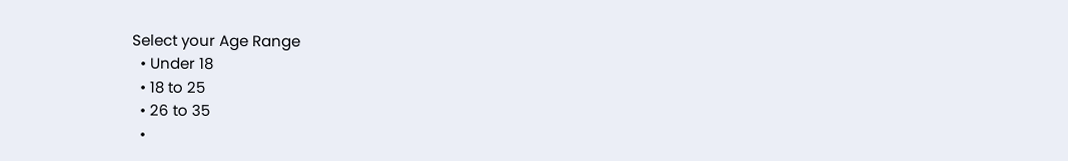Select your Age Range
  • Under 18
  • 18 to 25
  • 26 to 35
  •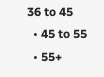36 to 45
  • 45 to 55
  • 55+